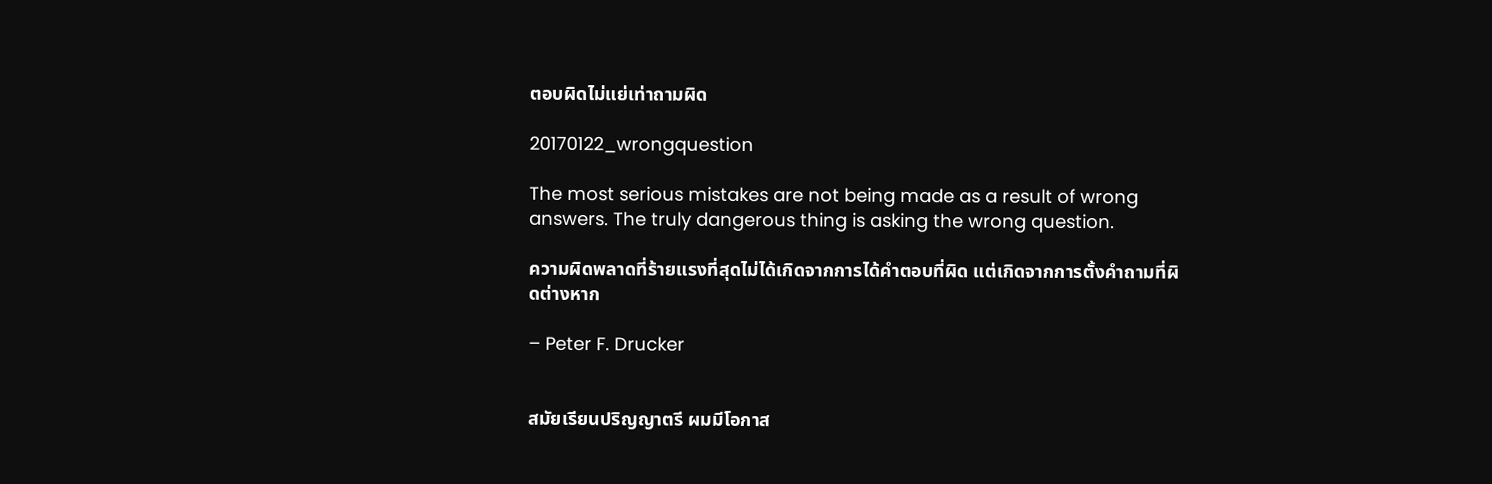ตอบผิดไม่แย่เท่าถามผิด

20170122_wrongquestion

The most serious mistakes are not being made as a result of wrong answers. The truly dangerous thing is asking the wrong question.

ความผิดพลาดที่ร้ายแรงที่สุดไม่ได้เกิดจากการได้คำตอบที่ผิด แต่เกิดจากการตั้งคำถามที่ผิดต่างหาก

– Peter F. Drucker


สมัยเรียนปริญญาตรี ผมมีโอกาส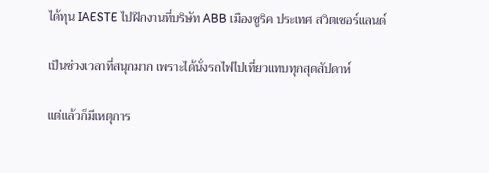ได้ทุน IAESTE ไปฝึกงานที่บริษัท ABB เมืองซูริค ประเทศ สวิตเซอร์แลนด์

เป็นช่วงเวลาที่สนุกมาก เพราะได้นั่งรถไฟไปเที่ยวแทบทุกสุดสัปดาห์

แต่แล้วก็มีเหตุการ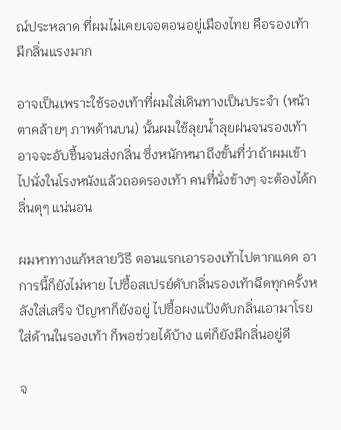ณ์ประหลาด ที่ผมไม่เคยเจอตอนอยู่เมืองไทย คือรองเท้ามีกลิ่นแรงมาก

อาจเป็นเพราะใช้รองเท้าที่ผมใส่เดินทางเป็นประจำ (หน้าตาคล้ายๆ ภาพด้านบน) นั้นผมใช้ลุยน้ำลุยฝนจนรองเท้าอาจจะอับชื้นจนส่งกลิ่น ซึ่งหนักหนาถึงขั้นที่ว่าถ้าผมเข้าไปนั่งในโรงหนังแล้วถอดรองเท้า คนที่นั่งข้างๆ จะต้องได้กลิ่นตุๆ แน่นอน

ผมหาทางแก้หลายวิธี ตอนแรกเอารองเท้าไปตากแดด อาการนี้ก็ยังไม่หาย ไปซื้อสเปรย์ดับกลิ่นรองเท้าฉีดทุกครั้งหลังใส่เสร็จ ปัญหาก็ยังอยู่ ไปซื้อผงแป้งดับกลิ่นเอามาโรยใส่ด้านในรองเท้า ก็พอช่วยได้บ้าง แต่ก็ยังมีกลิ่นอยู่ดี

จ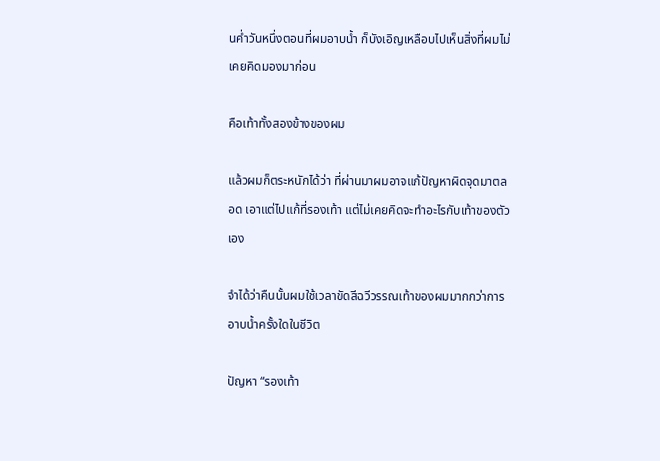นค่ำวันหนึ่งตอนที่ผมอาบน้ำ ก็บังเอิญเหลือบไปเห็นสิ่งที่ผมไม่เคยคิดมองมาก่อน

คือเท้าทั้งสองข้างของผม

แล้วผมก็ตระหนักได้ว่า ที่ผ่านมาผมอาจแก้ปัญหาผิดจุดมาตลอด เอาแต่ไปแก้ที่รองเท้า แต่ไม่เคยคิดจะทำอะไรกับเท้าของตัวเอง

จำได้ว่าคืนนั้นผมใช้เวลาขัดสีฉวีวรรณเท้าของผมมากกว่าการอาบน้ำครั้งใดในชีวิต

ปัญหา “รองเท้า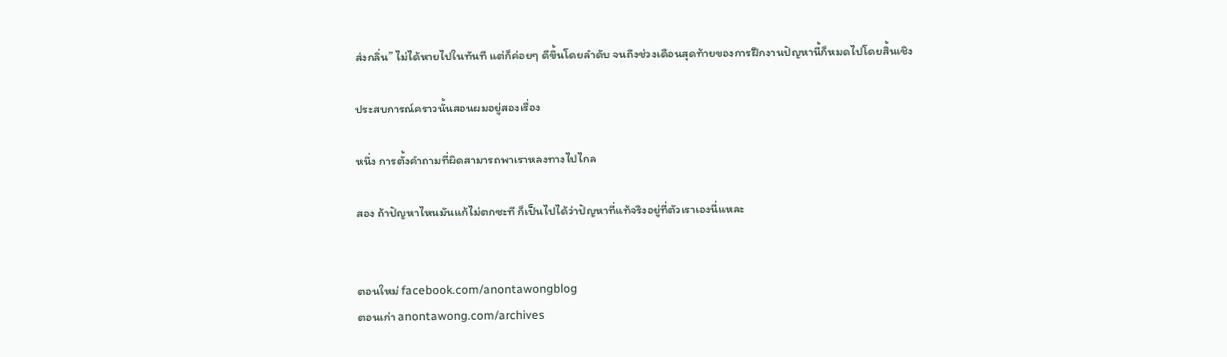ส่งกลิ่น” ไม่ได้หายไปในทันที แต่ก็ค่อยๆ ดีขึ้นโดยลำดับ จนถึงช่วงเดือนสุดท้ายของการฝึกงานปัญหานี้ก็หมดไปโดยสิ้นเชิง

ประสบการณ์คราวนั้นสอนผมอยู่สองเรื่อง

หนึ่ง การตั้งคำถามที่ผิดสามารถพาเราหลงทางไปไกล

สอง ถ้าปัญหาไหนมันแก้ไม่ตกซะที ก็เป็นไปได้ว่าปัญหาที่แท้จริงอยู่ที่ตัวเราเองนี่แหละ


ตอนใหม่ facebook.com/anontawongblog
ตอนเก่า anontawong.com/archives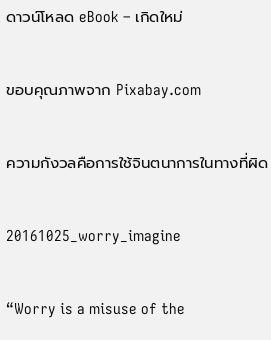ดาวน์โหลด eBook – เกิดใหม่

ขอบคุณภาพจาก Pixabay.com

ความกังวลคือการใช้จินตนาการในทางที่ผิด

20161025_worry_imagine

“Worry is a misuse of the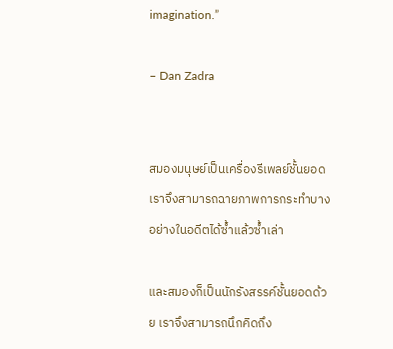imagination.”

– Dan Zadra


สมองมนุษย์เป็นเครื่องรีเพลย์ชั้นยอด เราจึงสามารถฉายภาพการกระทำบางอย่างในอดีตได้ซ้ำแล้วซ้ำเล่า

และสมองก็เป็นนักรังสรรค์ชั้นยอดด้วย เราจึงสามารถนึกคิดถึง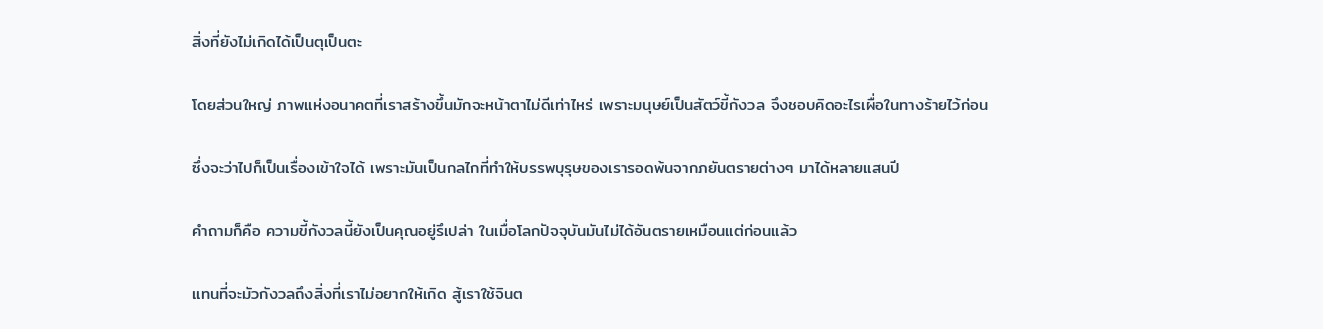สิ่งที่ยังไม่เกิดได้เป็นตุเป็นตะ

โดยส่วนใหญ่ ภาพแห่งอนาคตที่เราสร้างขึ้นมักจะหน้าตาไม่ดีเท่าไหร่ เพราะมนุษย์เป็นสัตว์ขี้กังวล จึงชอบคิดอะไรเผื่อในทางร้ายไว้ก่อน

ซึ่งจะว่าไปก็เป็นเรื่องเข้าใจได้ เพราะมันเป็นกลไกที่ทำให้บรรพบุรุษของเรารอดพ้นจากภยันตรายต่างๆ มาได้หลายแสนปี

คำถามก็คือ ความขี้กังวลนี้ยังเป็นคุณอยู่รึเปล่า ในเมื่อโลกปัจจุบันมันไม่ได้อันตรายเหมือนแต่ก่อนแล้ว

แทนที่จะมัวกังวลถึงสิ่งที่เราไม่อยากให้เกิด สู้เราใช้จินต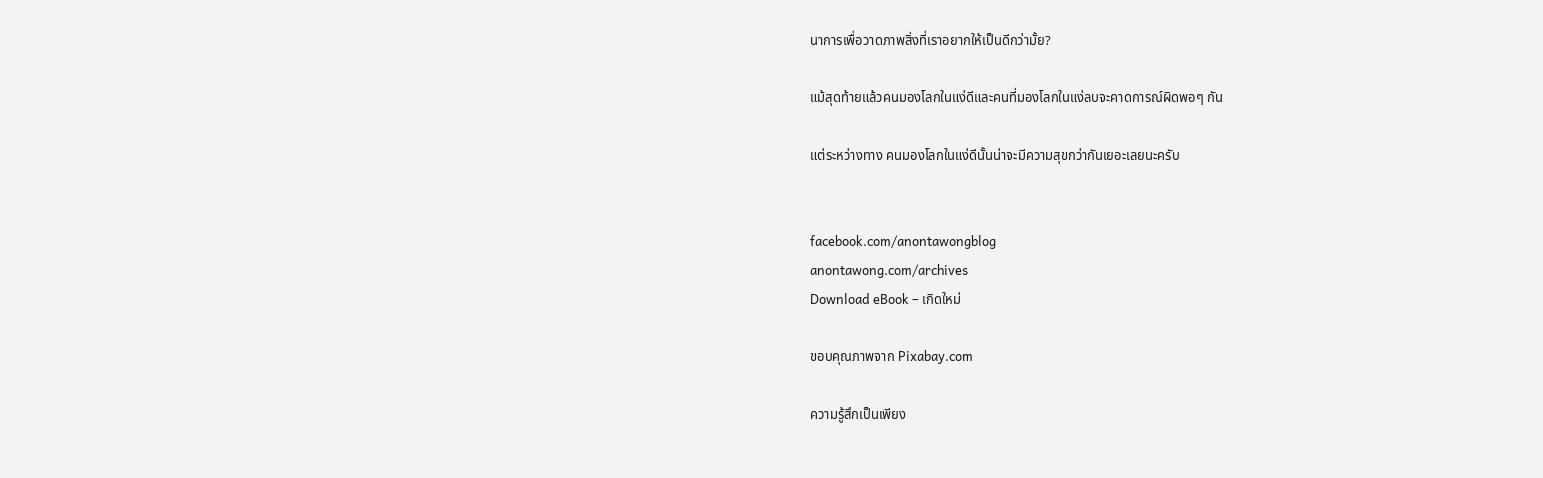นาการเพื่อวาดภาพสิ่งที่เราอยากให้เป็นดีกว่ามั้ย?

แม้สุดท้ายแล้วคนมองโลกในแง่ดีและคนที่มองโลกในแง่ลบจะคาดการณ์ผิดพอๆ กัน

แต่ระหว่างทาง คนมองโลกในแง่ดีนั้นน่าจะมีความสุขกว่ากันเยอะเลยนะครับ


facebook.com/anontawongblog
anontawong.com/archives
Download eBook – เกิดใหม่

ขอบคุณภาพจาก Pixabay.com

ความรู้สึกเป็นเพียง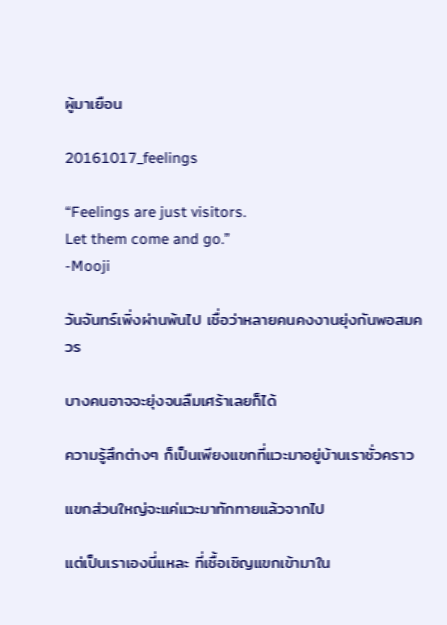ผู้มาเยือน

20161017_feelings

“Feelings are just visitors.
Let them come and go.”
-Mooji

วันจันทร์เพิ่งผ่านพ้นไป เชื่อว่าหลายคนคงงานยุ่งกันพอสมควร

บางคนอาจจะยุ่งจนลืมเศร้าเลยก็ได้

ความรู้สึกต่างๆ ก็เป็นเพียงแขกที่แวะมาอยู่บ้านเราชั่วคราว

แขกส่วนใหญ่จะแค่แวะมาทักทายแล้วจากไป

แต่เป็นเราเองนี่แหละ ที่เชื้อเชิญแขกเข้ามาใน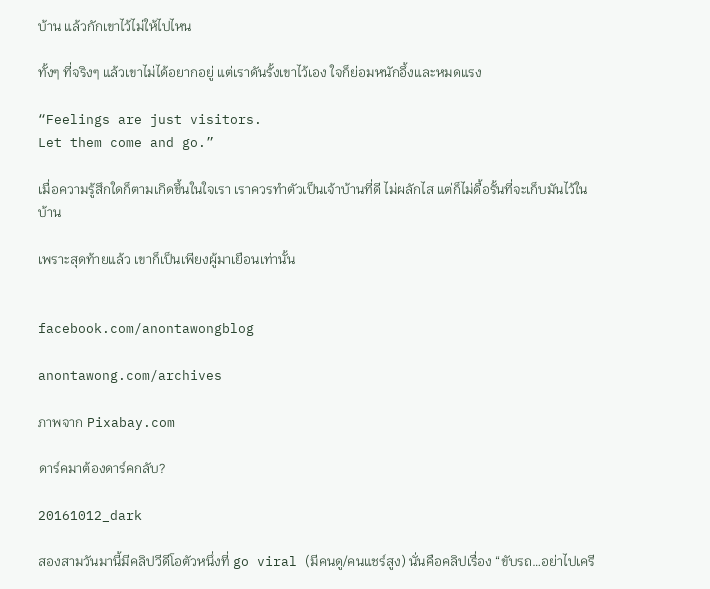บ้าน แล้วกักเขาไว้ไม่ให้ไปไหน

ทั้งๆ ที่จริงๆ แล้วเขาไม่ได้อยากอยู่ แต่เราดันรั้งเขาไว้เอง ใจก็ย่อมหนักอึ้งและหมดแรง

“Feelings are just visitors.
Let them come and go.”

เมื่อความรู้สึกใดก็ตามเกิดขึ้นในใจเรา เราควรทำตัวเป็นเจ้าบ้านที่ดี ไม่ผลักไส แต่ก็ไม่ดื้อรั้นที่จะเก็บมันไว้ในบ้าน

เพราะสุดท้ายแล้ว เขาก็เป็นเพียงผู้มาเยือนเท่านั้น


facebook.com/anontawongblog

anontawong.com/archives

ภาพจาก Pixabay.com

ดาร์คมาต้องดาร์คกลับ?

20161012_dark

สองสามวันมานี้มีคลิปวีดีโอตัวหนึ่งที่ go viral (มีคนดู/คนแชร์สูง) นั่นคือคลิปเรื่อง “ขับรถ…อย่าไปเครี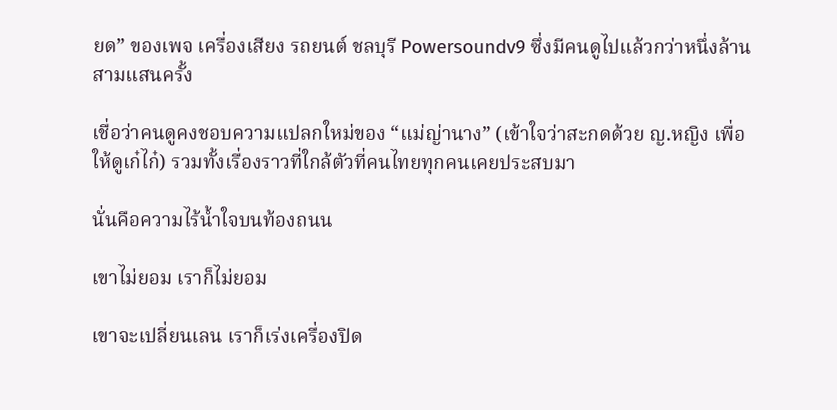ยด” ของเพจ เครื่องเสียง รถยนต์ ชลบุรี Powersoundv9 ซึ่งมีคนดูไปแล้วกว่าหนึ่งล้านสามแสนครั้ง

เชื่อว่าคนดูคงชอบความแปลกใหม่ของ “แม่ญ่านาง” (เข้าใจว่าสะกดด้วย ญ.หญิง เพื่อให้ดูเก๋ไก๋) รวมทั้งเรื่องราวที่ใกล้ตัวที่คนไทยทุกคนเคยประสบมา

นั่นคือความไร้น้ำใจบนท้องถนน

เขาไม่ยอม เราก็ไม่ยอม

เขาจะเปลี่ยนเลน เราก็เร่งเครื่องปิด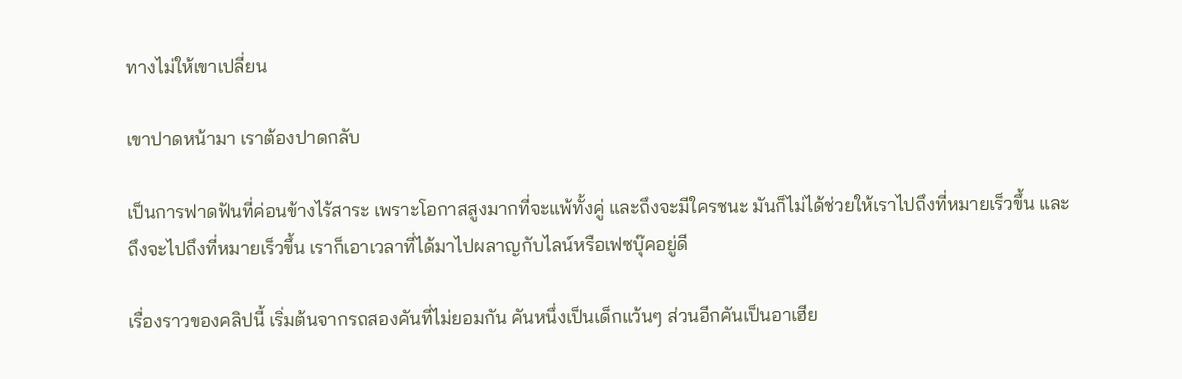ทางไม่ให้เขาเปลี่ยน

เขาปาดหน้ามา เราต้องปาดกลับ

เป็นการฟาดฟันที่ค่อนข้างไร้สาระ เพราะโอกาสสูงมากที่จะแพ้ทั้งคู่ และถึงจะมีใครชนะ มันก็ไม่ได้ช่วยให้เราไปถึงที่หมายเร็วขึ้น และถึงจะไปถึงที่หมายเร็วขึ้น เราก็เอาเวลาที่ได้มาไปผลาญกับไลน์หรือเฟซบุ๊คอยู่ดี

เรื่องราวของคลิปนี้ เริ่มต้นจากรถสองคันที่ไม่ยอมกัน คันหนึ่งเป็นเด็กแว้นๆ ส่วนอีกคันเป็นอาเฮีย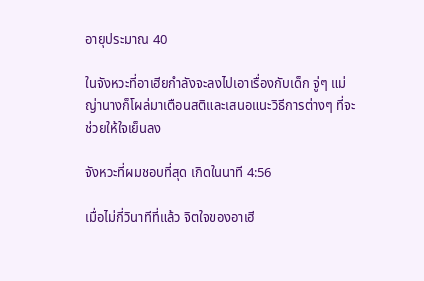อายุประมาณ 40

ในจังหวะที่อาเฮียกำลังจะลงไปเอาเรื่องกับเด็ก จู่ๆ แม่ญ่านางก็โผล่มาเตือนสติและเสนอแนะวิธีการต่างๆ ที่จะช่วยให้ใจเย็นลง

จังหวะที่ผมชอบที่สุด เกิดในนาที 4:56

เมื่อไม่กี่วินาทีที่แล้ว จิตใจของอาเฮี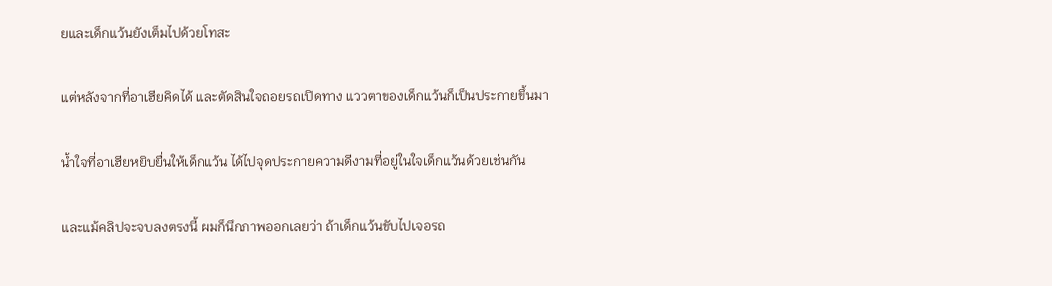ยและเด็กแว้นยังเต็มไปด้วยโทสะ

แต่หลังจากที่อาเฮียคิดได้ และตัดสินใจถอยรถเปิดทาง แววตาของเด็กแว้นก็เป็นประกายขึ้นมา

น้ำใจที่อาเฮียหยิบยื่นให้เด็กแว้น ได้ไปจุดประกายความดีงามที่อยู่ในใจเด็กแว้นด้วยเช่นกัน

และแม้คลิปจะจบลงตรงนี้ ผมก็นึกภาพออกเลยว่า ถ้าเด็กแว้นขับไปเจอรถ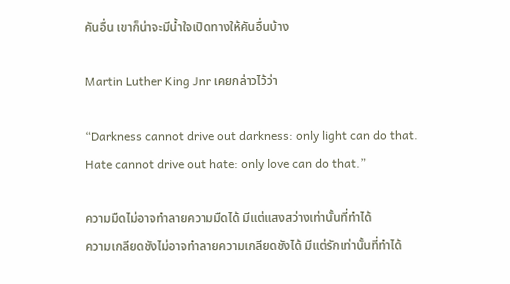คันอื่น เขาก็น่าจะมีน้ำใจเปิดทางให้คันอื่นบ้าง

Martin Luther King Jnr เคยกล่าวไว้ว่า

“Darkness cannot drive out darkness: only light can do that.
Hate cannot drive out hate: only love can do that.”

ความมืดไม่อาจทำลายความมืดได้ มีแต่แสงสว่างเท่านั้นที่ทำได้
ความเกลียดชังไม่อาจทำลายความเกลียดชังได้ มีแต่รักเท่านั้นที่ทำได้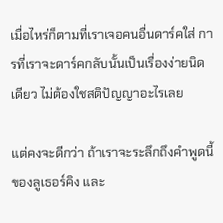เมื่อไหร่ก็ตามที่เราเจอคนอื่นดาร์คใส่ การที่เราจะดาร์คกลับนั้นเป็นเรื่องง่ายนิดเดียว ไม่ต้องใชสติปัญญาอะไรเลย

แต่คงจะดีกว่า ถ้าเราจะระลึกถึงคำพูดนี้ของลูเธอร์คิง และ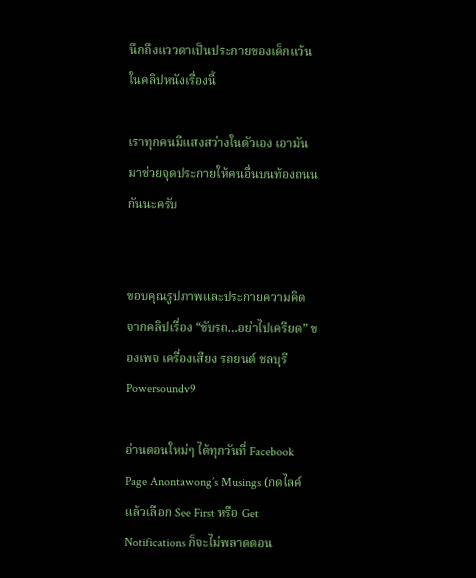นึกถึงแววตาเป็นประกายของเด็กแว้นในคลิปหนังเรื่องนี้

เราทุกคนมีแสงสว่างในตัวเอง เอามันมาช่วยจุดประกายให้คนอื่นบนท้องถนนกันนะครับ


ขอบคุณรูปภาพและประกายความคิดจากคลิปเรื่อง “ขับรถ…อย่าไปเครียด” ของเพจ เครื่องเสียง รถยนต์ ชลบุรี Powersoundv9

อ่านตอนใหม่ๆ ได้ทุกวันที่ Facebook Page Anontawong’s Musings (กดไลค์แล้วเลือก See First หรือ Get Notifications ก็จะไม่พลาดตอน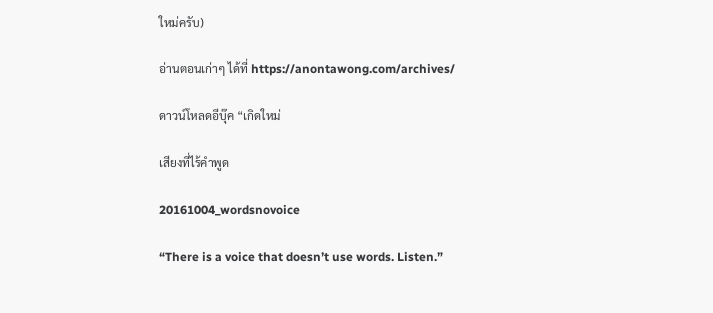ใหม่ครับ)

อ่านตอนเก่าๆ ได้ที่ https://anontawong.com/archives/

ดาวน์โหลดอีบุ๊ค “เกิดใหม่

เสียงที่ไร้คำพูด

20161004_wordsnovoice

“There is a voice that doesn’t use words. Listen.”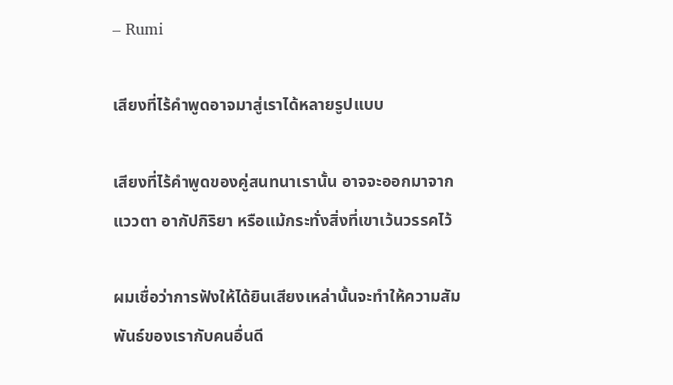– Rumi

เสียงที่ไร้คำพูดอาจมาสู่เราได้หลายรูปแบบ

เสียงที่ไร้คำพูดของคู่สนทนาเรานั้น อาจจะออกมาจากแววตา อากัปกิริยา หรือแม้กระทั่งสิ่งที่เขาเว้นวรรคไว้

ผมเชื่อว่าการฟังให้ได้ยินเสียงเหล่านั้นจะทำให้ความสัมพันธ์ของเรากับคนอื่นดี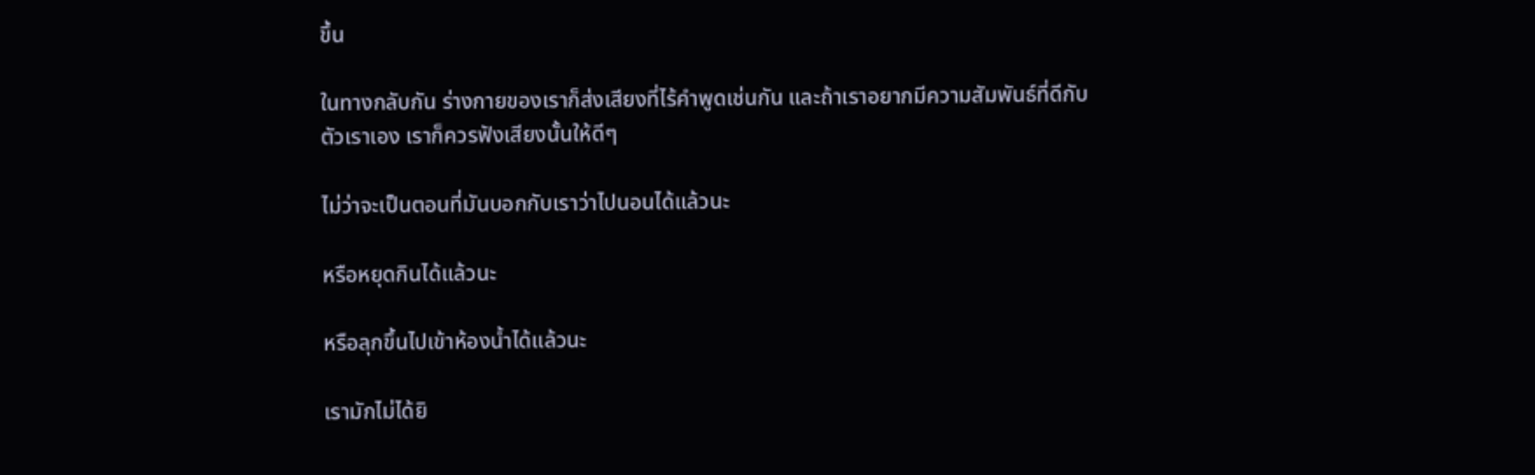ขึ้น

ในทางกลับกัน ร่างกายของเราก็ส่งเสียงที่ไร้คำพูดเช่นกัน และถ้าเราอยากมีความสัมพันธ์ที่ดีกับตัวเราเอง เราก็ควรฟังเสียงนั้นให้ดีๆ

ไม่ว่าจะเป็นตอนที่มันบอกกับเราว่าไปนอนได้แล้วนะ

หรือหยุดกินได้แล้วนะ

หรือลุกขึ้นไปเข้าห้องน้ำได้แล้วนะ

เรามักไม่ได้ยิ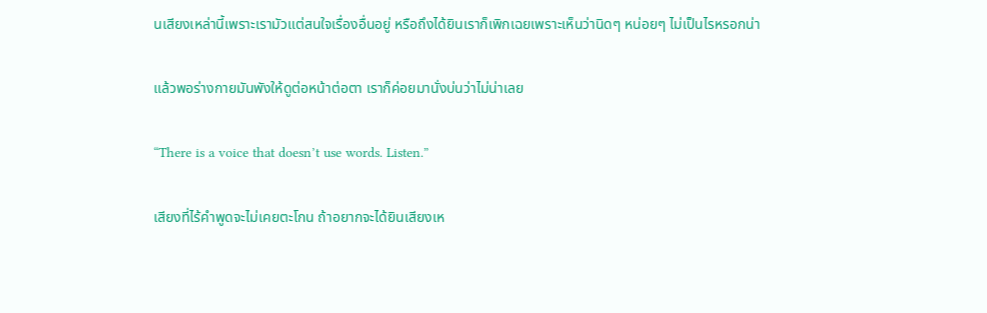นเสียงเหล่านี้เพราะเรามัวแต่สนใจเรื่องอื่นอยู่ หรือถึงได้ยินเราก็เพิกเฉยเพราะเห็นว่านิดๆ หน่อยๆ ไม่เป็นไรหรอกน่า

แล้วพอร่างกายมันพังให้ดูต่อหน้าต่อตา เราก็ค่อยมานั่งบ่นว่าไม่น่าเลย

“There is a voice that doesn’t use words. Listen.”

เสียงที่ไร้คำพูดจะไม่เคยตะโกน ถ้าอยากจะได้ยินเสียงเห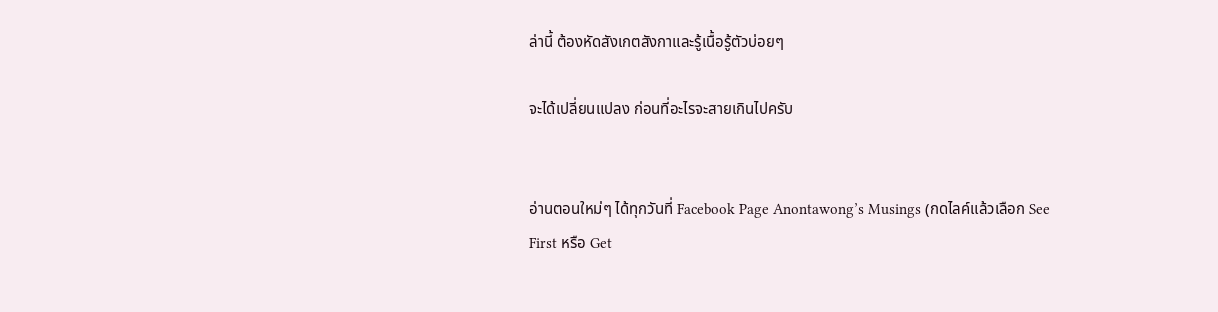ล่านี้ ต้องหัดสังเกตสังกาและรู้เนื้อรู้ตัวบ่อยๆ

จะได้เปลี่ยนแปลง ก่อนที่อะไรจะสายเกินไปครับ


อ่านตอนใหม่ๆ ได้ทุกวันที่ Facebook Page Anontawong’s Musings (กดไลค์แล้วเลือก See First หรือ Get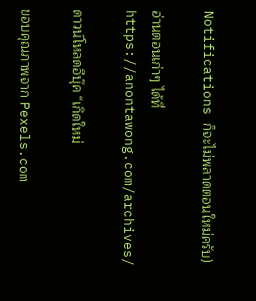Notifications ก็จะไม่พลาดตอนใหม่ครับ)

อ่านตอนเก่าๆ ได้ที่ https://anontawong.com/archives/

ดาวน์โหลดอีบุ๊ค “เกิดใหม่

ขอบคุณภาพจาก Pexels.com